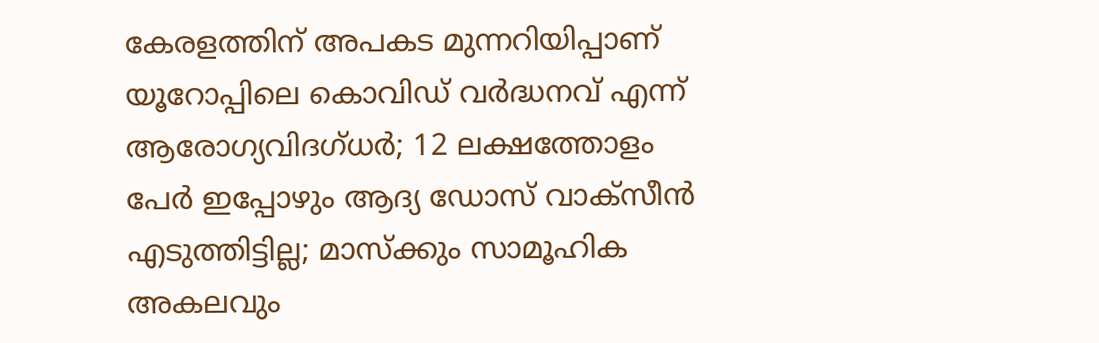കേരളത്തിന് അപകട മുന്നറിയിപ്പാണ് യൂറോപ്പിലെ കൊവിഡ് വർദ്ധനവ് എന്ന് ആരോഗ്യവിദഗ്ധർ; 12 ലക്ഷത്തോളം പേർ ഇപ്പോഴും ആദ്യ ഡോസ് വാക്സീൻ എടുത്തിട്ടില്ല; മാസ്ക്കും സാമൂഹിക അകലവും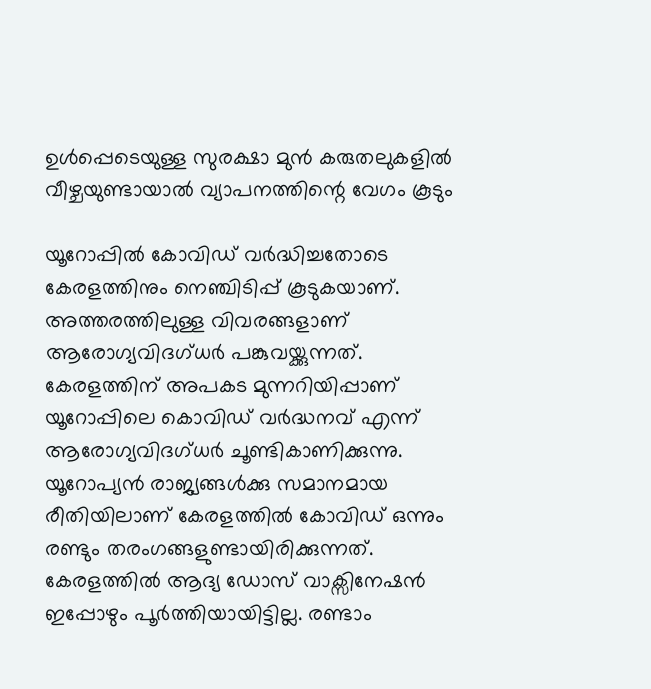ഉൾപ്പെടെയുള്ള സുരക്ഷാ മുൻ കരുതലുകളിൽ വീഴ്ചയുണ്ടായാൽ വ്യാപനത്തിന്റെ വേഗം കൂടും

യൂറോപ്പിൽ കോവിഡ് വർദ്ധിച്ചതോടെ കേരളത്തിനും നെഞ്ചിടിപ്പ് കൂടുകയാണ്. അത്തരത്തിലുള്ള വിവരങ്ങളാണ് ആരോഗ്യവിദഗ്ധർ പങ്കുവയ്ക്കുന്നത്. കേരളത്തിന് അപകട മുന്നറിയിപ്പാണ് യൂറോപ്പിലെ കൊവിഡ് വർദ്ധനവ് എന്ന് ആരോഗ്യവിദഗ്ധർ ചൂണ്ടികാണിക്കുന്നു. യൂറോപ്യൻ രാജ്യങ്ങൾക്കു സമാനമായ രീതിയിലാണ് കേരളത്തിൽ കോവിഡ് ഒന്നും രണ്ടും തരംഗങ്ങളുണ്ടായിരിക്കുന്നത്.
കേരളത്തിൽ ആദ്യ ഡോസ് വാക്സിനേഷൻ ഇപ്പോഴും പൂർത്തിയായിട്ടില്ല. രണ്ടാം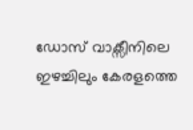ഡോസ് വാക്സീനിലെ ഇഴച്ചിലും കേരളത്തെ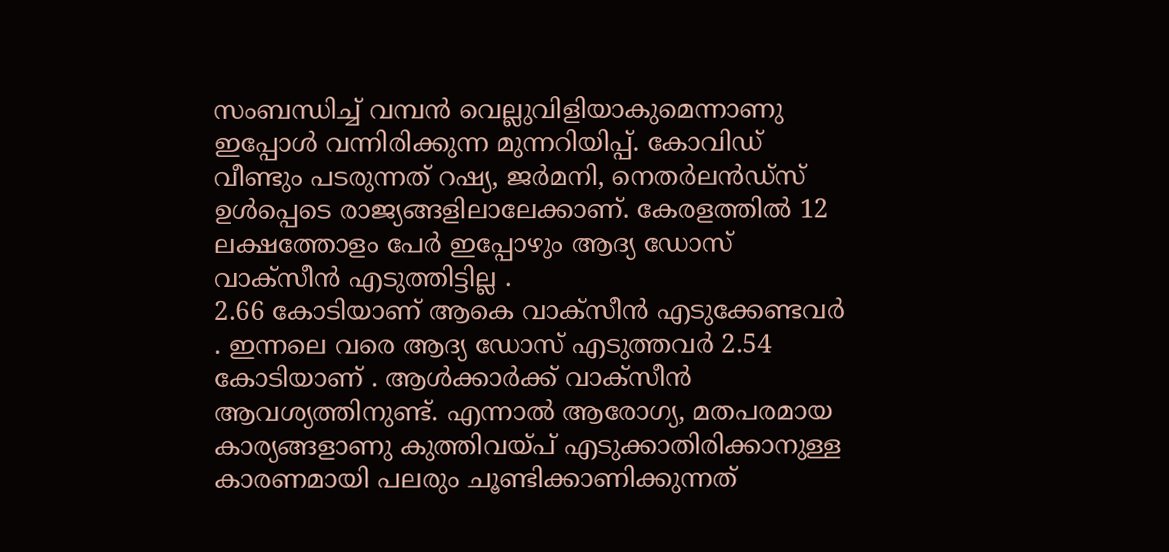സംബന്ധിച്ച് വമ്പൻ വെല്ലുവിളിയാകുമെന്നാണു ഇപ്പോൾ വന്നിരിക്കുന്ന മുന്നറിയിപ്പ്. കോവിഡ് വീണ്ടും പടരുന്നത് റഷ്യ, ജർമനി, നെതർലൻഡ്സ് ഉൾപ്പെടെ രാജ്യങ്ങളിലാലേക്കാണ്. കേരളത്തിൽ 12 ലക്ഷത്തോളം പേർ ഇപ്പോഴും ആദ്യ ഡോസ് വാക്സീൻ എടുത്തിട്ടില്ല .
2.66 കോടിയാണ് ആകെ വാക്സീൻ എടുക്കേണ്ടവർ . ഇന്നലെ വരെ ആദ്യ ഡോസ് എടുത്തവർ 2.54 കോടിയാണ് . ആൾക്കാർക്ക് വാക്സീൻ ആവശ്യത്തിനുണ്ട്. എന്നാൽ ആരോഗ്യ, മതപരമായ കാര്യങ്ങളാണു കുത്തിവയ്പ് എടുക്കാതിരിക്കാനുള്ള കാരണമായി പലരും ചൂണ്ടിക്കാണിക്കുന്നത്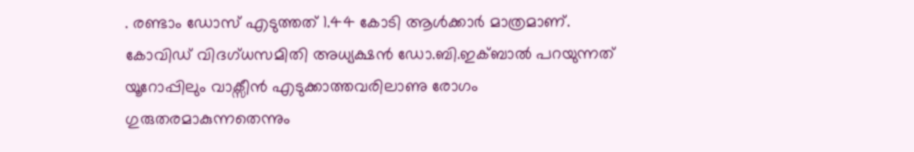. രണ്ടാം ഡോസ് എടുത്തത് 1.44 കോടി ആൾക്കാർ മാത്രമാണ്.
കോവിഡ് വിദഗ്ധസമിതി അധ്യക്ഷൻ ഡോ.ബി.ഇക്ബാൽ പറയുന്നത് യൂറോപ്പിലും വാക്സീൻ എടുക്കാത്തവരിലാണു രോഗം ഗുരുതരമാകുന്നതെന്നും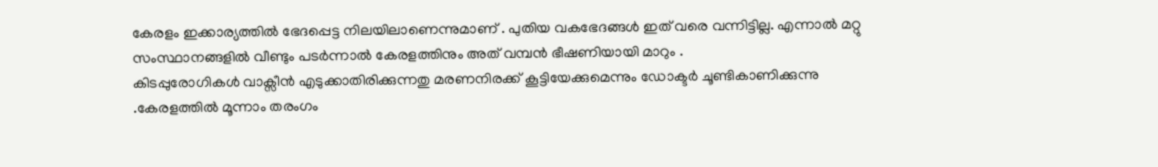കേരളം ഇക്കാര്യത്തിൽ ഭേദപ്പെട്ട നിലയിലാണെന്നുമാണ് . പുതിയ വകഭേദങ്ങൾ ഇത് വരെ വന്നിട്ടില്ല. എന്നാൽ മറ്റു സംസ്ഥാനങ്ങളിൽ വീണ്ടും പടർന്നാൽ കേരളത്തിനും അത് വമ്പൻ ഭീഷണിയായി മാറും .
കിടപ്പുരോഗികൾ വാക്സീൻ എടുക്കാതിരിക്കുന്നതു മരണനിരക്ക് കൂട്ടിയേക്കുമെന്നും ഡോക്ടർ ചൂണ്ടികാണിക്കുന്നു .കേരളത്തിൽ മൂന്നാം തരംഗം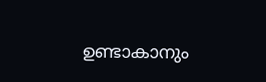ഉണ്ടാകാനും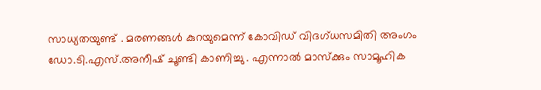സാധ്യതയുണ്ട് . മരണങ്ങൾ കുറയുമെന്ന് കോവിഡ് വിദഗ്ധസമിതി അംഗം ഡോ.ടി.എസ്.അനീഷ് ചൂണ്ടി കാണിച്ചു . എന്നാൽ മാസ്ക്കും സാമൂഹിക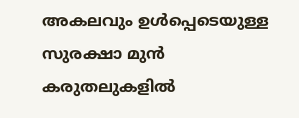അകലവും ഉൾപ്പെടെയുള്ള സുരക്ഷാ മുൻ കരുതലുകളിൽ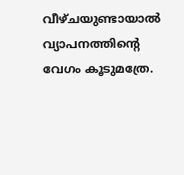വീഴ്ചയുണ്ടായാൽ വ്യാപനത്തിന്റെ വേഗം കൂടുമത്രേ.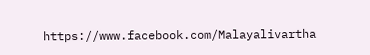https://www.facebook.com/Malayalivartha